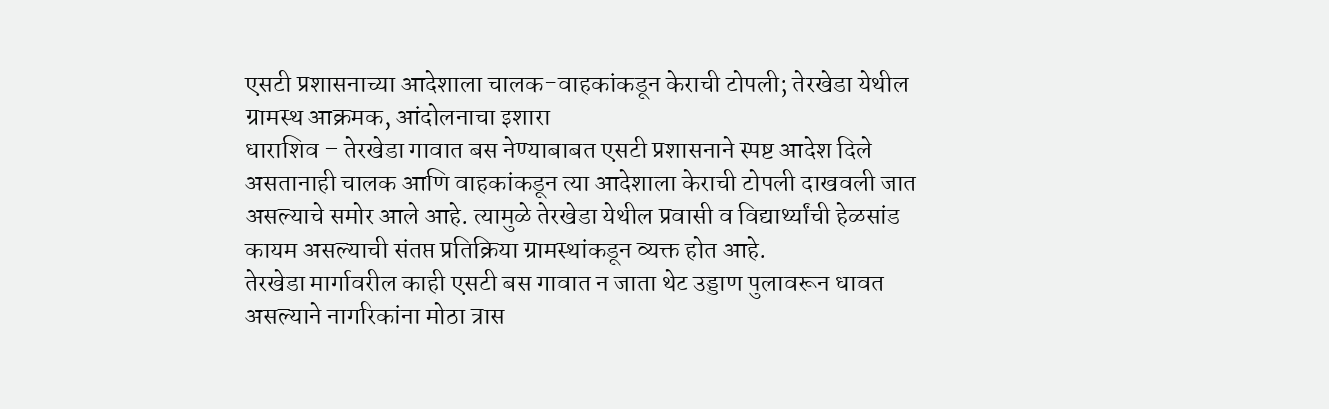एसटी प्रशासनाच्या आदेशाला चालक-वाहकांकडून केराची टोपली; तेरखेडा येथील ग्रामस्थ आक्रमक, आंदोलनाचा इशारा
धाराशिव – तेरखेडा गावात बस नेण्याबाबत एसटी प्रशासनाने स्पष्ट आदेश दिले असतानाही चालक आणि वाहकांकडून त्या आदेशाला केराची टोपली दाखवली जात असल्याचे समोर आले आहे. त्यामुळे तेरखेडा येथील प्रवासी व विद्यार्थ्यांची हेळसांड कायम असल्याची संतप्त प्रतिक्रिया ग्रामस्थांकडून व्यक्त होत आहे.
तेरखेडा मार्गावरील काही एसटी बस गावात न जाता थेट उड्डाण पुलावरून धावत असल्याने नागरिकांना मोठा त्रास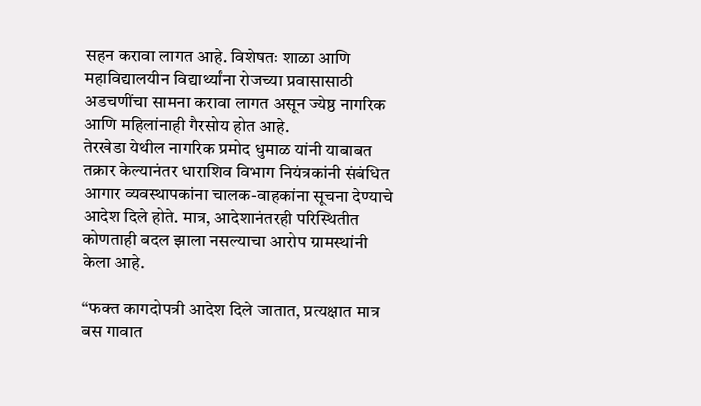सहन करावा लागत आहे. विशेषतः शाळा आणि महाविद्यालयीन विद्यार्थ्यांना रोजच्या प्रवासासाठी अडचणींचा सामना करावा लागत असून ज्येष्ठ नागरिक आणि महिलांनाही गैरसोय होत आहे.
तेरखेडा येथील नागरिक प्रमोद धुमाळ यांनी याबाबत तक्रार केल्यानंतर धाराशिव विभाग नियंत्रकांनी संबंधित आगार व्यवस्थापकांना चालक-वाहकांना सूचना देण्याचे आदेश दिले होते. मात्र, आदेशानंतरही परिस्थितीत कोणताही बदल झाला नसल्याचा आरोप ग्रामस्थांनी केला आहे.

“फक्त कागदोपत्री आदेश दिले जातात, प्रत्यक्षात मात्र बस गावात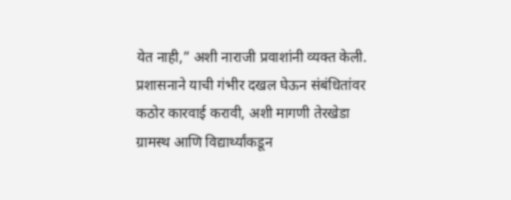येत नाही,” अशी नाराजी प्रवाशांनी व्यक्त केली. प्रशासनाने याची गंभीर दखल घेऊन संबंधितांवर कठोर कारवाई करावी, अशी मागणी तेरखेडा ग्रामस्थ आणि विद्यार्थ्यांकडून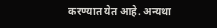करण्यात येत आहे. अन्यथा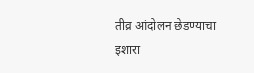तीव्र आंदोलन छेडण्याचा इशारा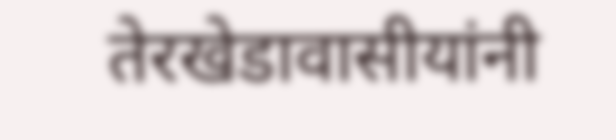तेरखेडावासीयांनी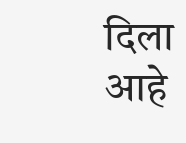दिला आहे